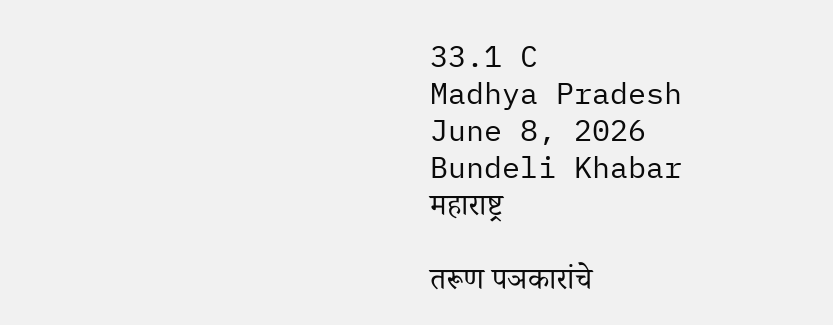33.1 C
Madhya Pradesh
June 8, 2026
Bundeli Khabar
महाराष्ट्र

तरूण पञकारांचे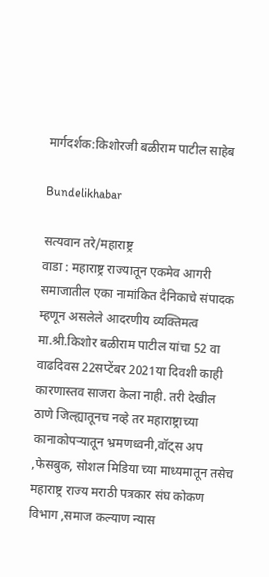मार्गदर्शक:किशोरजी बळीराम पाटील साहेब

Bundelikhabar

सत्यवान तरे/महाराष्ट्र
वाडा : महाराष्ट्र राज्यातून एकमेव आगरी समाजातील एका नामांकित दैनिकाचे संपादक म्हणून असलेले आदरणीय व्यक्तिमत्व मा.श्री.किशोर बळीराम पाटील यांचा 52 वा वाढदिवस 22सप्टेंबर 2021या दिवशी काही कारणास्तव साजरा केला नाही. तरी देखील ठाणे जिल्ह्यातूनच नव्हे तर महाराष्ट्राच्या कानाकोपऱ्यातून भ्रमणध्वनी,वॉट्स अप ,फेसबुक, सोशल मिडिया च्या माध्यमातून तसेच महाराष्ट्र राज्य मराठी पत्रकार संघ कोकण विभाग ,समाज कल्याण न्यास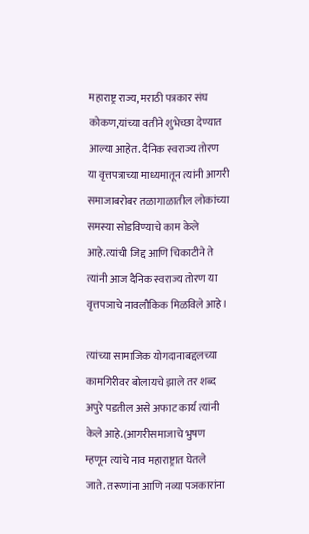महाराष्ट्र राज्य, मराठी पत्रकार संघ कोकण,यांच्या वतीने शुभेच्छा देण्यात आल्या आहेत. दैनिक स्वराज्य तोरण या वृत्तपत्राच्या माध्यमातून त्यांनी आगरी समाजाबरोबर तळागाळातील लोकांच्या समस्या सोडविण्याचे काम केले आहे.त्यांची जिद्द आणि चिकाटीने ते त्यांनी आज दैनिक स्वराज्य तोरण या वृत्तपञाचे नावलौकिक मिळविले आहे।

त्यांच्या सामाजिक योगदानाबद्दलच्या कामगिरीवर बोलायचे झाले तर शब्द अपुरे पडतील असे अफाट कार्य त्यांनी केले आहे.(आगरीसमाजाचे भुषण म्हणून त्यांचे नाव महाराष्ट्रात घेतले जाते. तरूणांना आणि नव्या पञकारांना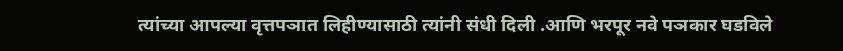त्यांच्या आपल्या वृत्तपञात लिहीण्यासाठी त्यांनी संधी दिली .आणि भरपूर नवे पञकार घडविले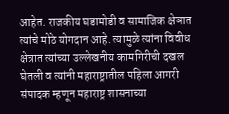आहेत. राजकीय घडामोडी व सामाजिक क्षेञात त्यांचे मोठे योगदान आहे. त्यामुळे त्यांना विवीध क्षेत्रात त्यांच्या उल्लेखनीय कामगिरीची दखल घेतली व त्यांनी महाराष्ट्रातील पहिला आगरी संपादक म्हणून महाराष्ट्र शासनाच्या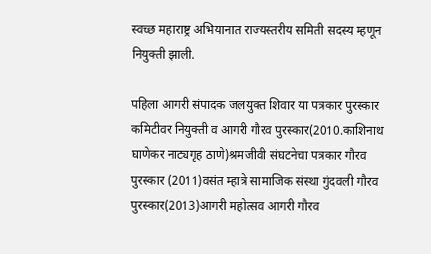स्वच्छ महाराष्ट्र अभियानात राज्यस्तरीय समिती सदस्य म्हणून नियुक्ती झाली.

पहिला आगरी संपादक जलयुक्त शिवार या पत्रकार पुरस्कार कमिटीवर नियुक्ती व आगरी गौरव पुरस्कार(2010.काशिनाथ घाणेकर नाट्यगृह ठाणे)श्रमजीवी संघटनेचा पत्रकार गौरव पुरस्कार (2011)वसंत म्हात्रे सामाजिक संस्था गुंदवली गौरव पुरस्कार(2013)आगरी महोत्सव आगरी गौरव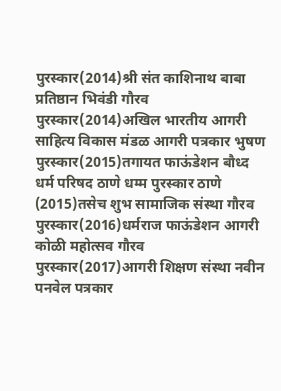पुरस्कार(2014)श्री संत काशिनाथ बाबा प्रतिष्ठान भिवंडी गौरव पुरस्कार(2014)अखिल भारतीय आगरी साहित्य विकास मंडळ आगरी पत्रकार भुषण पुरस्कार(2015)तगायत फाऊंडेशन बौध्द धर्म परिषद ठाणे धम्म पुरस्कार ठाणे (2015)तसेच शुभ सामाजिक संस्था गौरव पुरस्कार(2016)धर्मराज फाऊंडेशन आगरी कोळी महोत्सव गौरव पुरस्कार(2017)आगरी शिक्षण संस्था नवीन पनवेल पत्रकार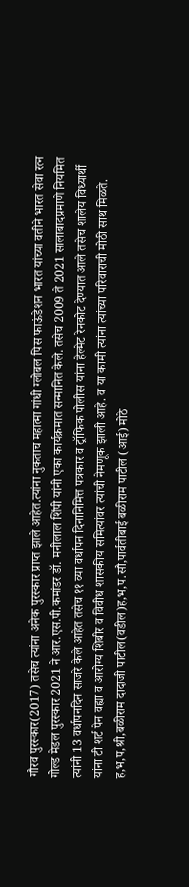गौरव पुरस्कार(2017) तसेच त्यांना अनेक पुरस्कार प्राप्त झाले आहेत.त्यांना नुकताच महात्मा गांधी ग्लोबल पिस फाऊंडेशन भारत यांच्या वतीने भारत सेवा रत्न गोल्ड मेडल पुरस्कार 2021 ने आर.एस.पी.कमांडर डॉ. मनीलाल शिंपी यांनी एका कार्यक्रमात सन्मानित केले. तसेच 2009 ते 2021 सालाबादप्रमाणे नियमित त्यांनी 13 वर्धापनदिन साजरे केले आहेत तसेच ११ व्या वर्धापन दिनानिमित्त पत्रकार व ट्रॉफिक पोलीस यांना हेल्मेट रेनकोट देण्यात आले तसेच शालेय विध्यार्थी यांना टी शर्ट पेन वह्या व आरोग्य शिबीर व विवीध शासकीय समित्यांवर त्यांची नेमणूक झाली आहे. व या कामी त्यांना त्यांच्या परिवाराची मोठी साथ मिळते. ह,भ,प,श्री,बळीराम दादाजी पाटील(वडील)ह,भ,प.सौ,पार्वतीबाई बळीराम पाटील (आई) मोठे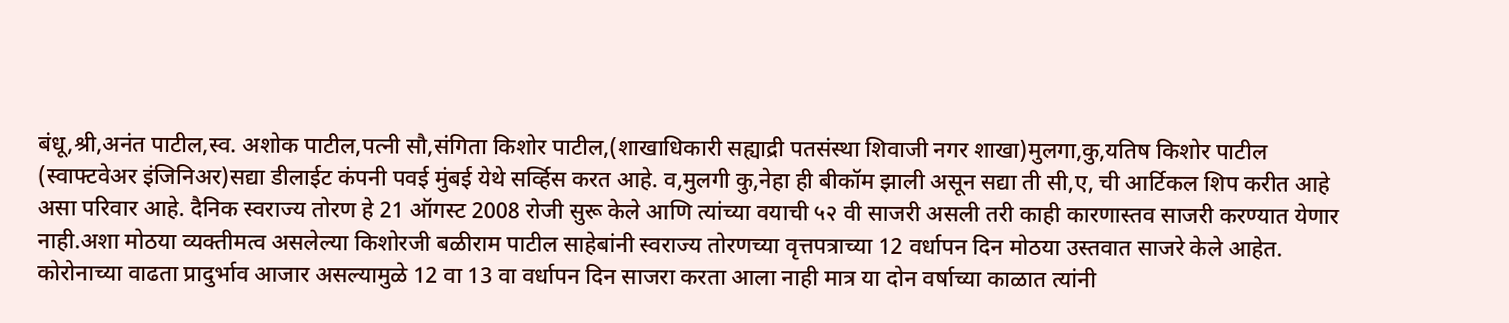बंधू,श्री,अनंत पाटील,स्व. अशोक पाटील,पत्नी सौ,संगिता किशोर पाटील,(शाखाधिकारी सह्याद्री पतसंस्था शिवाजी नगर शाखा)मुलगा,कु,यतिष किशोर पाटील (स्वाफ्टवेअर इंजिनिअर)सद्या डीलाईट कंपनी पवई मुंबई येथे सर्व्हिस करत आहे. व,मुलगी कु,नेहा ही बीकॉम झाली असून सद्या ती सी,ए, ची आर्टिकल शिप करीत आहे असा परिवार आहे. दैनिक स्वराज्य तोरण हे 21 ऑगस्ट 2008 रोजी सुरू केले आणि त्यांच्या वयाची ५२ वी साजरी असली तरी काही कारणास्तव साजरी करण्यात येणार नाही.अशा मोठया व्यक्तीमत्व असलेल्या किशोरजी बळीराम पाटील साहेबांनी स्वराज्य तोरणच्या वृत्तपत्राच्या 12 वर्धापन दिन मोठया उस्तवात साजरे केले आहेत. कोरोनाच्या वाढता प्रादुर्भाव आजार असल्यामुळे 12 वा 13 वा वर्धापन दिन साजरा करता आला नाही मात्र या दोन वर्षाच्या काळात त्यांनी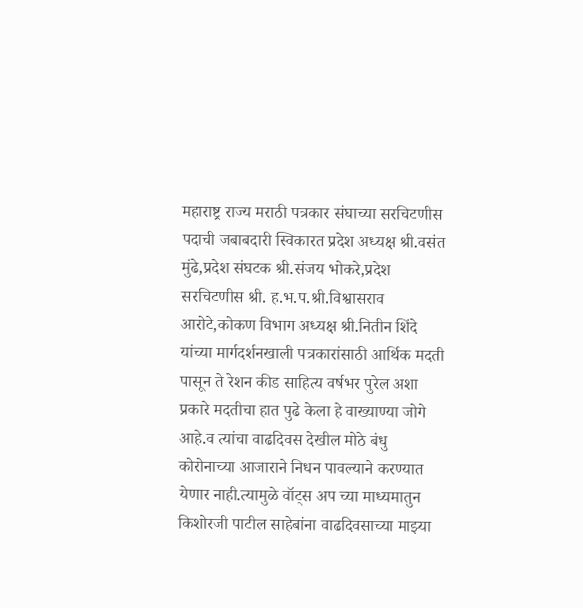महाराष्ट्र राज्य मराठी पत्रकार संघाच्या सरचिटणीस पदाची जबाबदारी स्विकारत प्रदेश अध्यक्ष श्री.वसंत मुंढे,प्रदेश संघटक श्री.संजय भोकरे,प्रदेश सरचिटणीस श्री. ह.भ.प.श्री.विश्वासराव आरोटे,कोकण विभाग अध्यक्ष श्री.नितीन शिंदे यांच्या मार्गदर्शनखाली पत्रकारांसाठी आर्थिक मदती पासून ते रेशन कीड साहित्य वर्षभर पुरेल अशा प्रकारे मदतीचा हात पुढे केला हे वाख्याण्या जोगे आहे.व त्यांचा वाढदिवस देखील मोठे बंधु कोरोनाच्या आजाराने निधन पावल्याने करण्यात येणार नाही.त्यामुळे वॉट्स अप च्या माध्यमातुन किशोरजी पाटील साहेबांना वाढदिवसाच्या माझ्या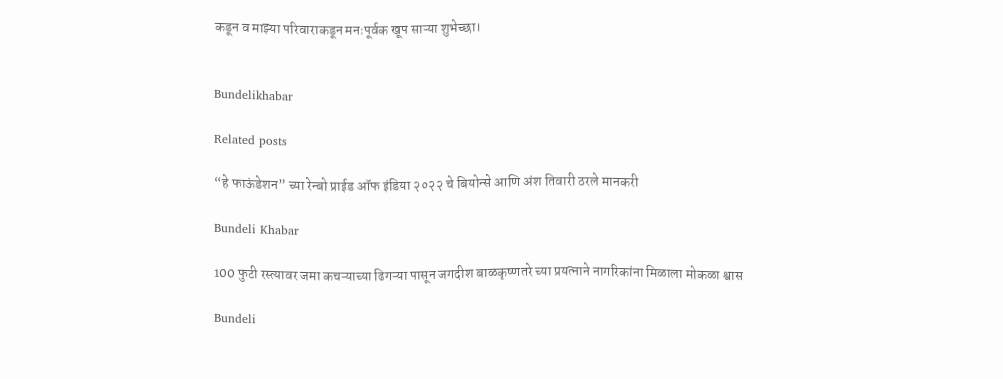कडून व माझ्या परिवाराकडून मनःपूर्वक खूप साऱ्या शुभेच्छा।


Bundelikhabar

Related posts

“हे फाऊंडेशन” च्या रेन्बो प्राईड ऑफ इंडिया २०२२ चे बियोन्से आणि अंश तिवारी ठरले मानकरी

Bundeli Khabar

100 फुटी रस्त्यावर जमा कचऱ्याच्या ढिगऱ्या पासून जगदीश बाळकृष्णतरे च्या प्रयत्नाने नागरिकांना मिळाला मोकळा श्वास

Bundeli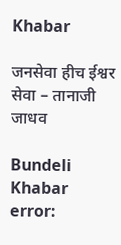Khabar

जनसेवा हीच ईश्वर सेवा – तानाजी जाधव

Bundeli Khabar
error: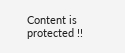Content is protected !!